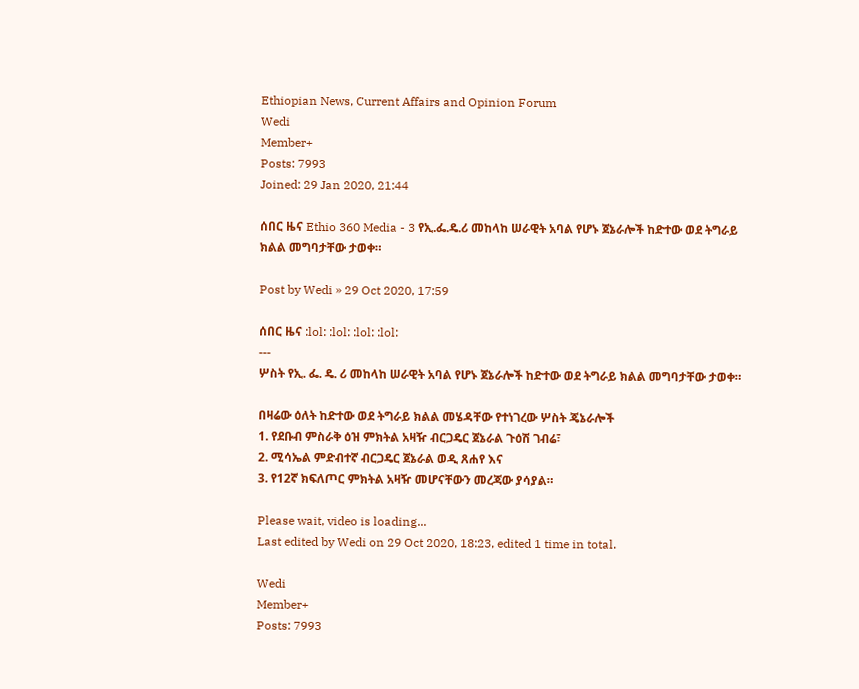Ethiopian News, Current Affairs and Opinion Forum
Wedi
Member+
Posts: 7993
Joined: 29 Jan 2020, 21:44

ሰበር ዜና Ethio 360 Media - 3 የኢ.ፌ.ዴ.ሪ መከላከ ሠራዊት አባል የሆኑ ጀኔራሎች ከድተው ወደ ትግራይ ክልል መግባታቸው ታወቀ።

Post by Wedi » 29 Oct 2020, 17:59

ሰበር ዜና :lol: :lol: :lol: :lol:
---
ሦስት የኢ. ፌ. ዴ. ሪ መከላከ ሠራዊት አባል የሆኑ ጀኔራሎች ከድተው ወደ ትግራይ ክልል መግባታቸው ታወቀ።

በዛሬው ዕለት ከድተው ወደ ትግራይ ክልል መሄዳቸው የተነገረው ሦስት ጄኔራሎች
1. የደቡብ ምስራቅ ዕዝ ምክትል አዛዥ ብርጋዴር ጀኔራል ጉዕሽ ገብሬ፣
2. ሚሳኤል ምድብተኛ ብርጋዴር ጀኔራል ወዲ ጸሐየ እና
3. የ12ኛ ክፍለጦር ምክትል አዛዥ መሆናቸውን መረጃው ያሳያል።

Please wait, video is loading...
Last edited by Wedi on 29 Oct 2020, 18:23, edited 1 time in total.

Wedi
Member+
Posts: 7993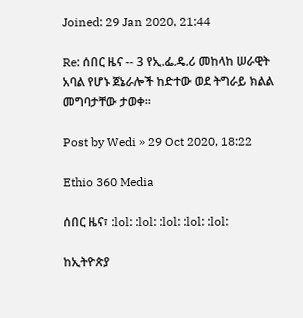Joined: 29 Jan 2020, 21:44

Re: ሰበር ዜና -- 3 የኢ.ፌ.ዴ.ሪ መከላከ ሠራዊት አባል የሆኑ ጀኔራሎች ከድተው ወደ ትግራይ ክልል መግባታቸው ታወቀ።

Post by Wedi » 29 Oct 2020, 18:22

Ethio 360 Media

ሰበር ዜና፣ :lol: :lol: :lol: :lol: :lol:

ከኢትዮጵያ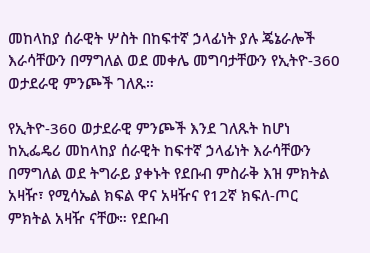መከላከያ ሰራዊት ሦስት በከፍተኛ ኃላፊነት ያሉ ጄኔራሎች እራሳቸውን በማግለል ወደ መቀሌ መግባታቸውን የኢትዮ-360 ወታደራዊ ምንጮች ገለጹ።

የኢትዮ-360 ወታደራዊ ምንጮች እንደ ገለጹት ከሆነ ከኢፌዴሪ መከላከያ ሰራዊት ከፍተኛ ኃላፊነት እራሳቸውን በማግለል ወደ ትግራይ ያቀኑት የደቡብ ምስራቅ እዝ ምክትል አዛዥ፣ የሚሳኤል ክፍል ዋና አዛዥና የ12ኛ ክፍለ-ጦር ምክትል አዛዥ ናቸው። የደቡብ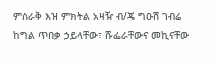ምስራቅ እዝ ምክትል አዛዥ ብ/ጄ ግዑሽ ገብሬ ከግል ጥበቃ ኃይላቸው፣ ሹፌራቸውና መኪናቸው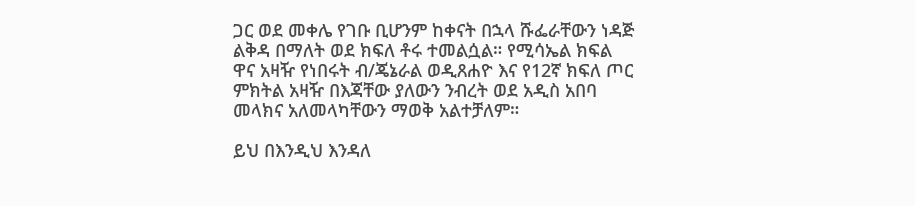ጋር ወደ መቀሌ የገቡ ቢሆንም ከቀናት በኋላ ሹፌራቸውን ነዳጅ ልቅዳ በማለት ወደ ክፍለ ቶሩ ተመልሷል። የሚሳኤል ክፍል ዋና አዛዥ የነበሩት ብ/ጄኔራል ወዲጸሐዮ እና የ12ኛ ክፍለ ጦር ምክትል አዛዥ በእጃቸው ያለውን ንብረት ወደ አዲስ አበባ መላክና አለመላካቸውን ማወቅ አልተቻለም።

ይህ በእንዲህ እንዳለ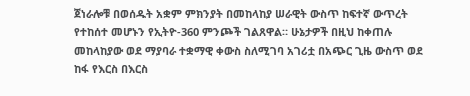ጀነራሎቹ በወሰዱት አቋም ምክንያት በመከላከያ ሠራዊት ውስጥ ከፍተኛ ውጥረት የተከሰተ መሆኑን የኢትዮ-360 ምንጮች ገልጸዋል። ሁኔታዎች በዚህ ከቀጠሉ መከላከያው ወደ ማያባራ ተቋማዊ ቀውስ ስለሚገባ አገሪቷ በአጭር ጊዜ ውስጥ ወደ ከፋ የእርስ በእርስ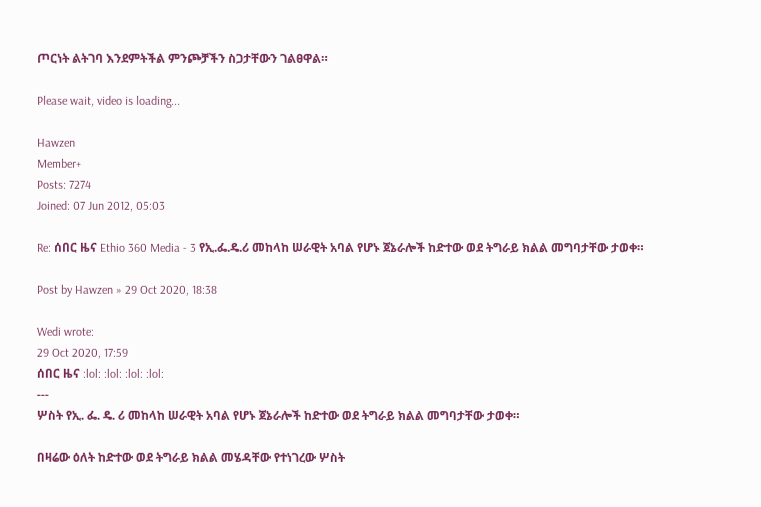ጦርነት ልትገባ እንደምትችል ምንጮቻችን ስጋታቸውን ገልፀዋል።

Please wait, video is loading...

Hawzen
Member+
Posts: 7274
Joined: 07 Jun 2012, 05:03

Re: ሰበር ዜና Ethio 360 Media - 3 የኢ.ፌ.ዴ.ሪ መከላከ ሠራዊት አባል የሆኑ ጀኔራሎች ከድተው ወደ ትግራይ ክልል መግባታቸው ታወቀ።

Post by Hawzen » 29 Oct 2020, 18:38

Wedi wrote:
29 Oct 2020, 17:59
ሰበር ዜና :lol: :lol: :lol: :lol:
---
ሦስት የኢ. ፌ. ዴ. ሪ መከላከ ሠራዊት አባል የሆኑ ጀኔራሎች ከድተው ወደ ትግራይ ክልል መግባታቸው ታወቀ።

በዛሬው ዕለት ከድተው ወደ ትግራይ ክልል መሄዳቸው የተነገረው ሦስት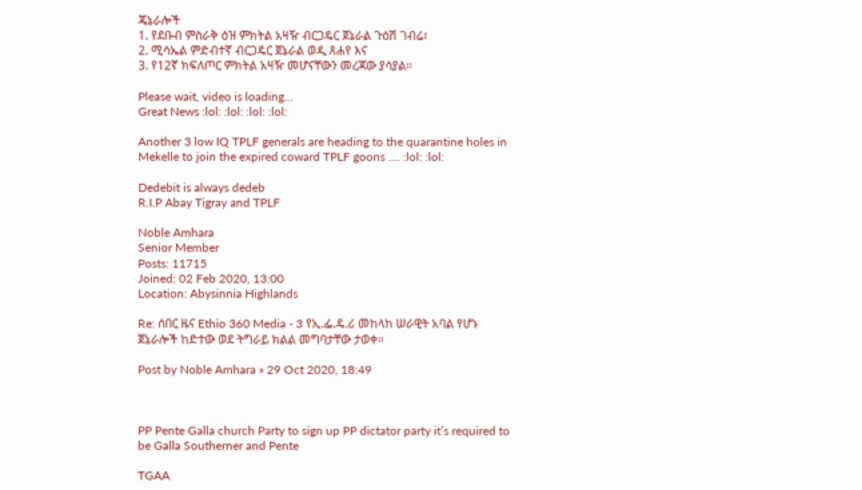ጄኔራሎች
1. የደቡብ ምስራቅ ዕዝ ምክትል አዛዥ ብርጋዴር ጀኔራል ጉዕሽ ገብሬ፣
2. ሚሳኤል ምድብተኛ ብርጋዴር ጀኔራል ወዲ ጸሐየ እና
3. የ12ኛ ክፍለጦር ምክትል አዛዥ መሆናቸውን መረጃው ያሳያል።

Please wait, video is loading...
Great News :lol: :lol: :lol: :lol:

Another 3 low IQ TPLF generals are heading to the quarantine holes in Mekelle to join the expired coward TPLF goons .... :lol: :lol:

Dedebit is always dedeb
R.I.P Abay Tigray and TPLF

Noble Amhara
Senior Member
Posts: 11715
Joined: 02 Feb 2020, 13:00
Location: Abysinnia Highlands

Re: ሰበር ዜና Ethio 360 Media - 3 የኢ.ፌ.ዴ.ሪ መከላከ ሠራዊት አባል የሆኑ ጀኔራሎች ከድተው ወደ ትግራይ ክልል መግባታቸው ታወቀ።

Post by Noble Amhara » 29 Oct 2020, 18:49



PP Pente Galla church Party to sign up PP dictator party it’s required to be Galla Southerner and Pente

TGAA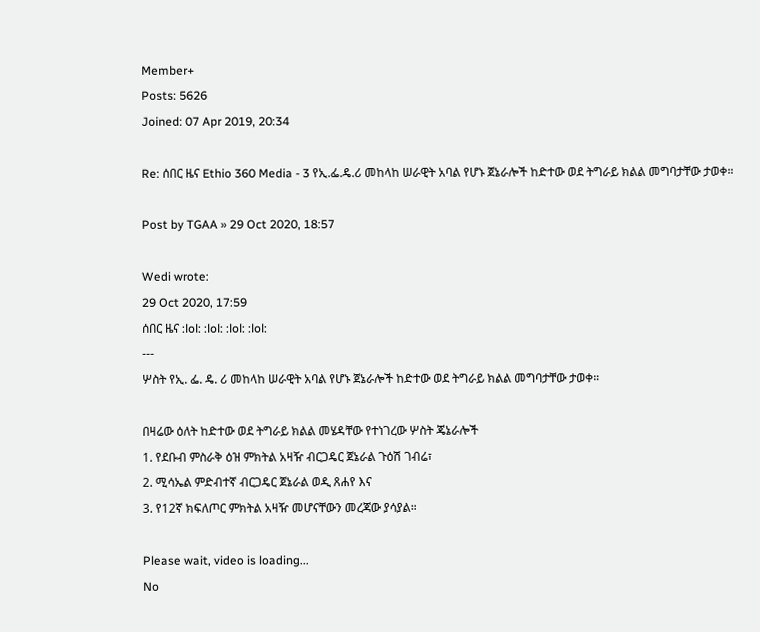Member+
Posts: 5626
Joined: 07 Apr 2019, 20:34

Re: ሰበር ዜና Ethio 360 Media - 3 የኢ.ፌ.ዴ.ሪ መከላከ ሠራዊት አባል የሆኑ ጀኔራሎች ከድተው ወደ ትግራይ ክልል መግባታቸው ታወቀ።

Post by TGAA » 29 Oct 2020, 18:57

Wedi wrote:
29 Oct 2020, 17:59
ሰበር ዜና :lol: :lol: :lol: :lol:
---
ሦስት የኢ. ፌ. ዴ. ሪ መከላከ ሠራዊት አባል የሆኑ ጀኔራሎች ከድተው ወደ ትግራይ ክልል መግባታቸው ታወቀ።

በዛሬው ዕለት ከድተው ወደ ትግራይ ክልል መሄዳቸው የተነገረው ሦስት ጄኔራሎች
1. የደቡብ ምስራቅ ዕዝ ምክትል አዛዥ ብርጋዴር ጀኔራል ጉዕሽ ገብሬ፣
2. ሚሳኤል ምድብተኛ ብርጋዴር ጀኔራል ወዲ ጸሐየ እና
3. የ12ኛ ክፍለጦር ምክትል አዛዥ መሆናቸውን መረጃው ያሳያል።

Please wait, video is loading...
No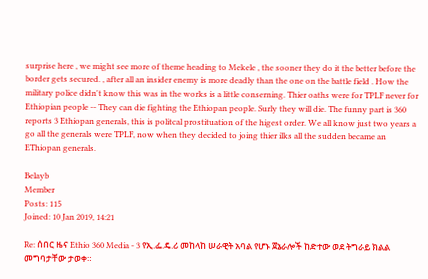surprise here , we might see more of theme heading to Mekele , the sooner they do it the better before the border gets secured. , after all an insider enemy is more deadly than the one on the battle field . How the military police didn't know this was in the works is a little conserning. Thier oaths were for TPLF never for Ethiopian people -- They can die fighting the Ethiopan people. Surly they will die. The funny part is 360 reports 3 Ethiopan generals, this is politcal prostituation of the higest order. We all know just two years a go all the generals were TPLF, now when they decided to joing thier ilks all the sudden became an EThiopan generals.

Belayb
Member
Posts: 115
Joined: 10 Jan 2019, 14:21

Re: ሰበር ዜና Ethio 360 Media - 3 የኢ.ፌ.ዴ.ሪ መከላከ ሠራዊት አባል የሆኑ ጀኔራሎች ከድተው ወደ ትግራይ ክልል መግባታቸው ታወቀ።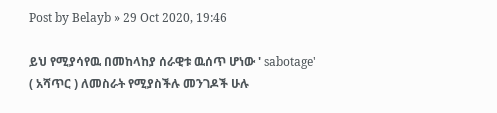Post by Belayb » 29 Oct 2020, 19:46

ይህ የሚያሳየዉ በመከላከያ ሰራዊቱ ዉሰጥ ሆነው ' sabotage' ( አሻጥር ) ለመስራት የሚያስችሉ መንገዶች ሁሉ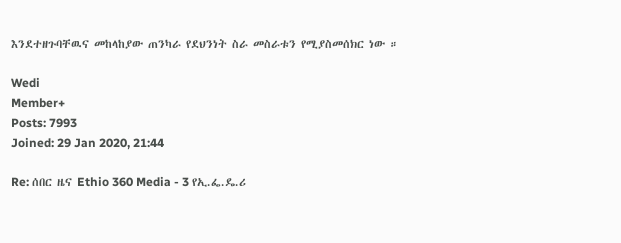እንደተዘጉባቸዉና መከላከያው ጠንካራ የደህንነት ስራ መስራቱን የሚያስመሰክር ነው ።

Wedi
Member+
Posts: 7993
Joined: 29 Jan 2020, 21:44

Re: ሰበር ዜና Ethio 360 Media - 3 የኢ.ፌ.ዴ.ሪ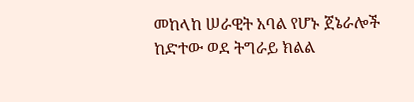መከላከ ሠራዊት አባል የሆኑ ጀኔራሎች ከድተው ወደ ትግራይ ክልል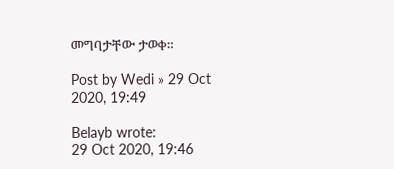መግባታቸው ታወቀ።

Post by Wedi » 29 Oct 2020, 19:49

Belayb wrote:
29 Oct 2020, 19:46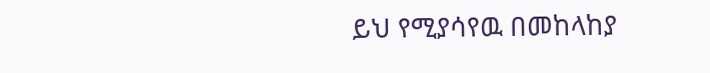ይህ የሚያሳየዉ በመከላከያ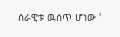ሰራዊቱ ዉሰጥ ሆነው '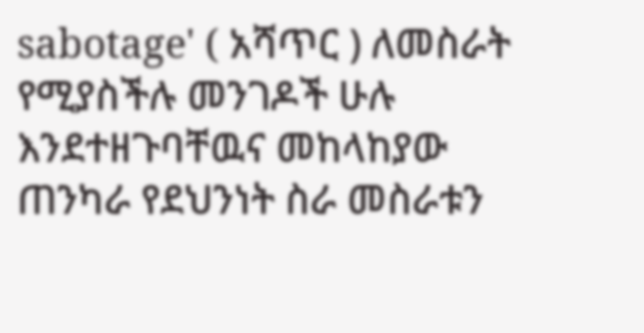sabotage' ( አሻጥር ) ለመስራት የሚያስችሉ መንገዶች ሁሉ እንደተዘጉባቸዉና መከላከያው ጠንካራ የደህንነት ስራ መስራቱን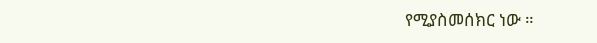የሚያስመሰክር ነው ።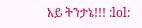አይ ትንታኔ!!! :lol: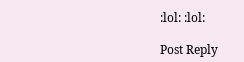:lol: :lol:

Post Reply